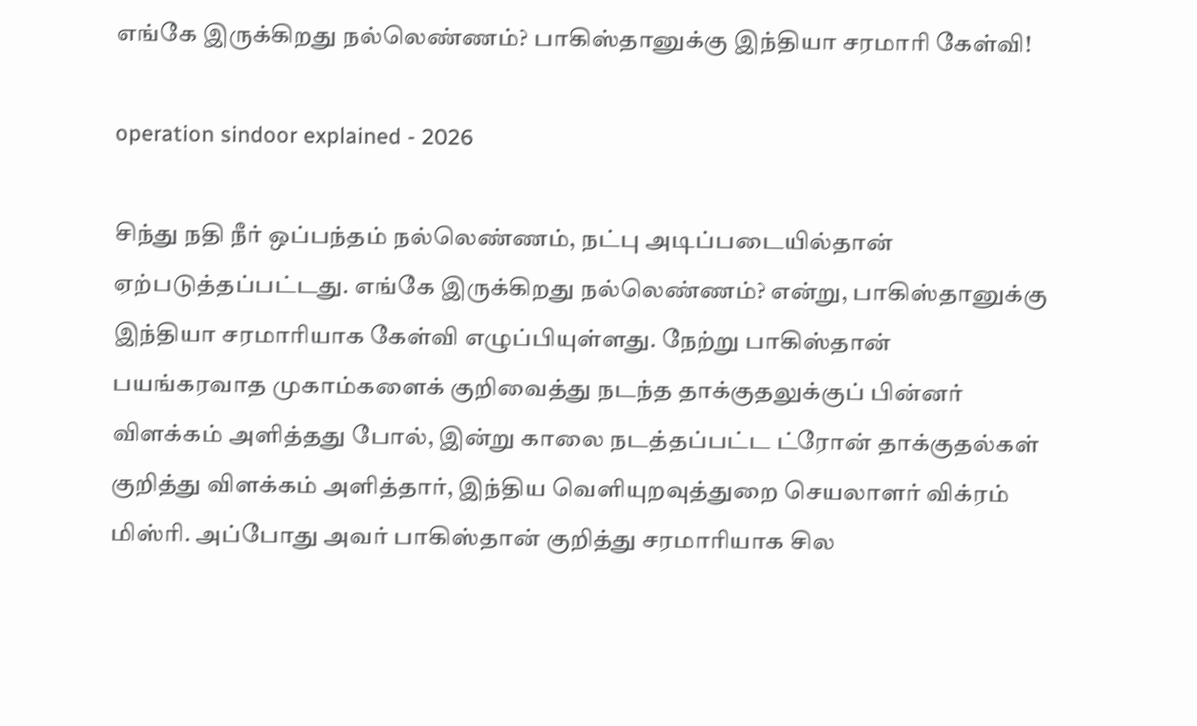எங்கே இருக்கிறது நல்லெண்ணம்? பாகிஸ்தானுக்கு இந்தியா சரமாரி கேள்வி!

operation sindoor explained - 2026

சிந்து நதி நீர் ஒப்பந்தம் நல்லெண்ணம், நட்பு அடிப்படையில்தான் ஏற்படுத்தப்பட்டது. எங்கே இருக்கிறது நல்லெண்ணம்? என்று, பாகிஸ்தானுக்கு இந்தியா சரமாரியாக கேள்வி எழுப்பியுள்ளது. நேற்று பாகிஸ்தான் பயங்கரவாத முகாம்களைக் குறிவைத்து நடந்த தாக்குதலுக்குப் பின்னர் விளக்கம் அளித்தது போல், இன்று காலை நடத்தப்பட்ட ட்ரோன் தாக்குதல்கள் குறித்து விளக்கம் அளித்தார், இந்திய வெளியுறவுத்துறை செயலாளர் விக்ரம் மிஸ்ரி. அப்போது அவர் பாகிஸ்தான் குறித்து சரமாரியாக சில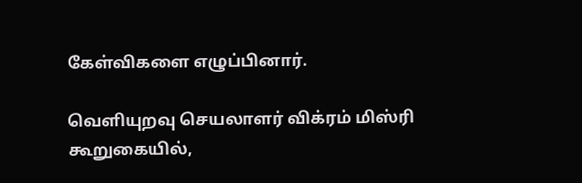கேள்விகளை எழுப்பினார்.

வெளியுறவு செயலாளர் விக்ரம் மிஸ்ரி கூறுகையில்,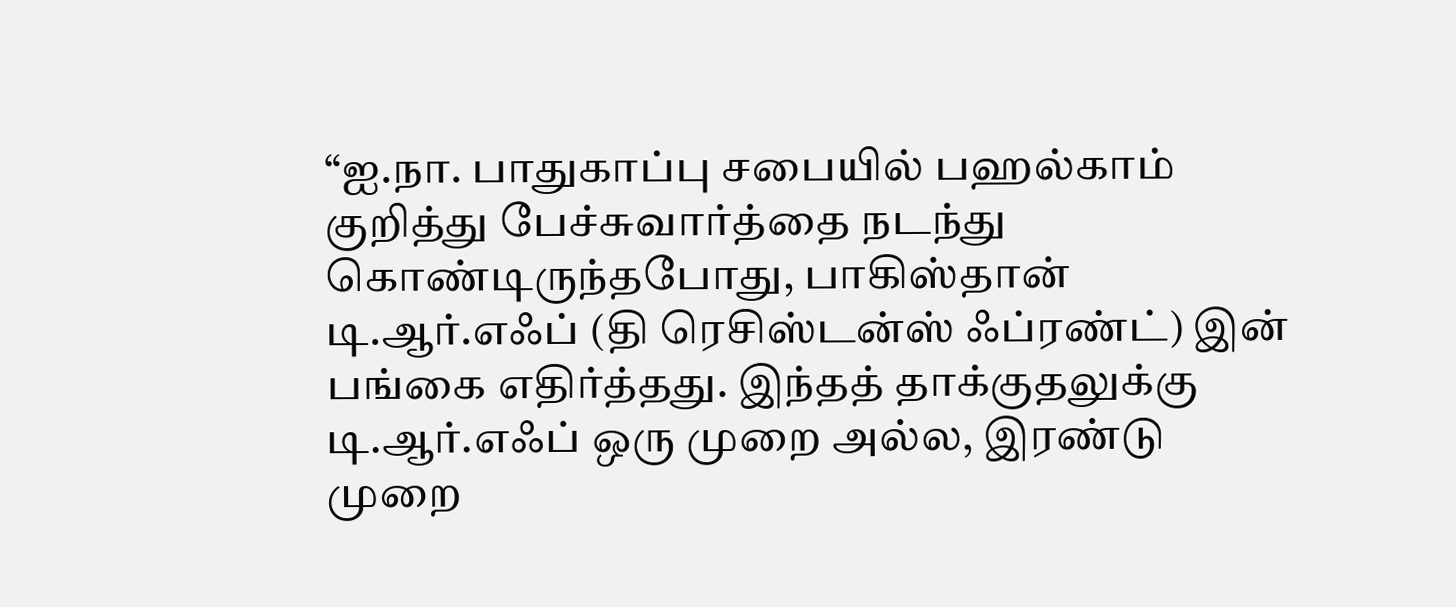“ஐ.நா. பாதுகாப்பு சபையில் பஹல்காம் குறித்து பேச்சுவார்த்தை நடந்து கொண்டிருந்தபோது, பாகிஸ்தான் டி.ஆர்.எஃப் (தி ரெசிஸ்டன்ஸ் ஃப்ரண்ட்) இன் பங்கை எதிர்த்தது. இந்தத் தாக்குதலுக்கு டி.ஆர்.எஃப் ஒரு முறை அல்ல, இரண்டு முறை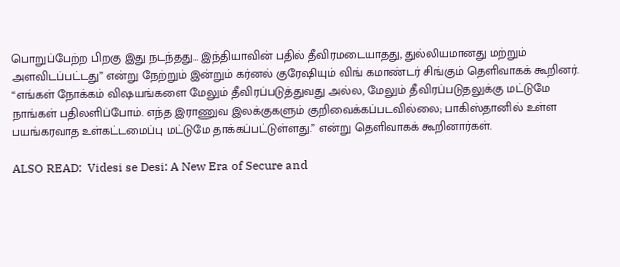பொறுப்பேற்ற பிறகு இது நடந்தது… இந்தியாவின் பதில் தீவிரமடையாதது, துல்லியமானது மற்றும் அளவிடப்பட்டது” என்று நேற்றும் இன்றும் கர்னல் குரேஷியும் விங் கமாண்டர் சிங்கும் தெளிவாகக் கூறினர். “எங்கள் நோக்கம் விஷயங்களை மேலும் தீவிரப்படுத்துவது அல்ல, மேலும் தீவிரப்படுதலுக்கு மட்டுமே நாங்கள் பதிலளிப்போம். எந்த இராணுவ இலக்குகளும் குறிவைக்கப்படவில்லை; பாகிஸ்தானில் உள்ள பயங்கரவாத உள்கட்டமைப்பு மட்டுமே தாக்கப்பட்டுள்ளது.” என்று தெளிவாகக் கூறினார்கள்.

ALSO READ:  Videsi se Desi: A New Era of Secure and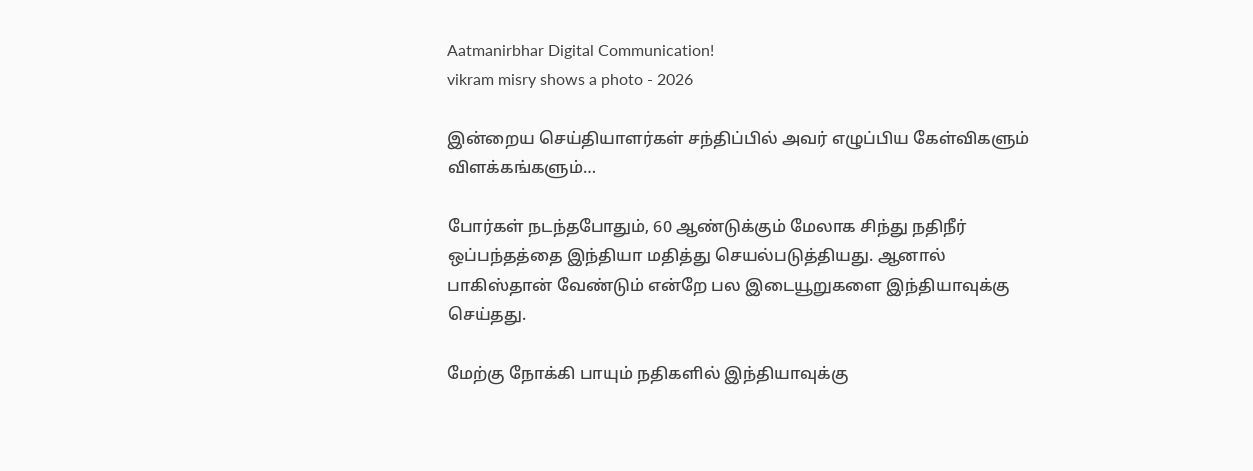Aatmanirbhar Digital Communication!
vikram misry shows a photo - 2026

இன்றைய செய்தியாளர்கள் சந்திப்பில் அவர் எழுப்பிய கேள்விகளும் விளக்கங்களும்…

போர்கள் நடந்தபோதும், 60 ஆண்டுக்கும் மேலாக சிந்து நதிநீர் ஒப்பந்தத்தை இந்தியா மதித்து செயல்படுத்தியது. ஆனால் பாகிஸ்தான் வேண்டும் என்றே பல இடையூறுகளை இந்தியாவுக்கு செய்தது.

மேற்கு நோக்கி பாயும் நதிகளில் இந்தியாவுக்கு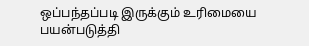ஒப்பந்தப்படி இருக்கும் உரிமையை பயன்படுத்தி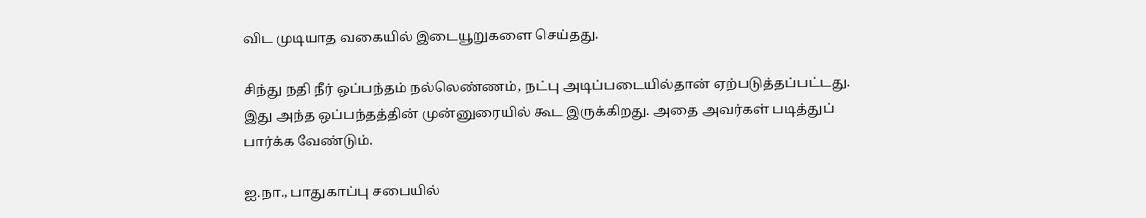விட முடியாத வகையில் இடையூறுகளை செய்தது.

சிந்து நதி நீர் ஒப்பந்தம் நல்லெண்ணம், நட்பு அடிப்படையில்தான் ஏற்படுத்தப்பட்டது. இது அந்த ஒப்பந்தத்தின் முன்னுரையில் கூட இருக்கிறது. அதை அவர்கள் படித்துப் பார்க்க வேண்டும்.

ஐ.நா., பாதுகாப்பு சபையில்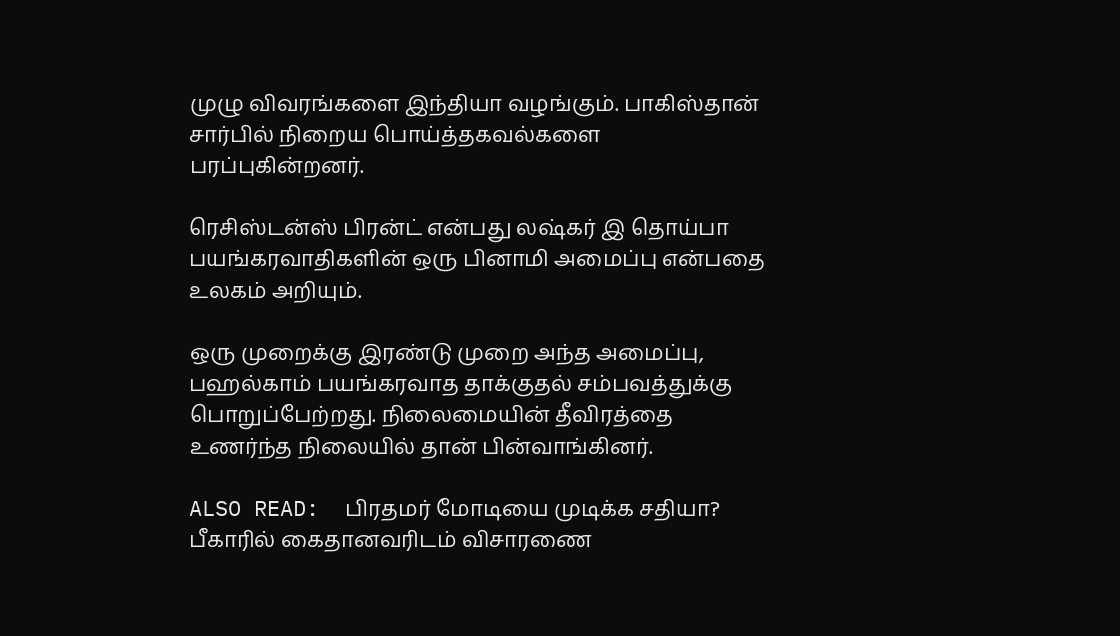முழு விவரங்களை இந்தியா வழங்கும். பாகிஸ்தான் சார்பில் நிறைய பொய்த்தகவல்களை பரப்புகின்றனர்.

ரெசிஸ்டன்ஸ் பிரன்ட் என்பது லஷ்கர் இ தொய்பா பயங்கரவாதிகளின் ஒரு பினாமி அமைப்பு என்பதை உலகம் அறியும்.

ஒரு முறைக்கு இரண்டு முறை அந்த அமைப்பு, பஹல்காம் பயங்கரவாத தாக்குதல் சம்பவத்துக்கு பொறுப்பேற்றது. நிலைமையின் தீவிரத்தை உணர்ந்த நிலையில் தான் பின்வாங்கினர்.

ALSO READ:  பிரதமர் மோடியை முடிக்க சதியா? பீகாரில் கைதானவரிடம் விசாரணை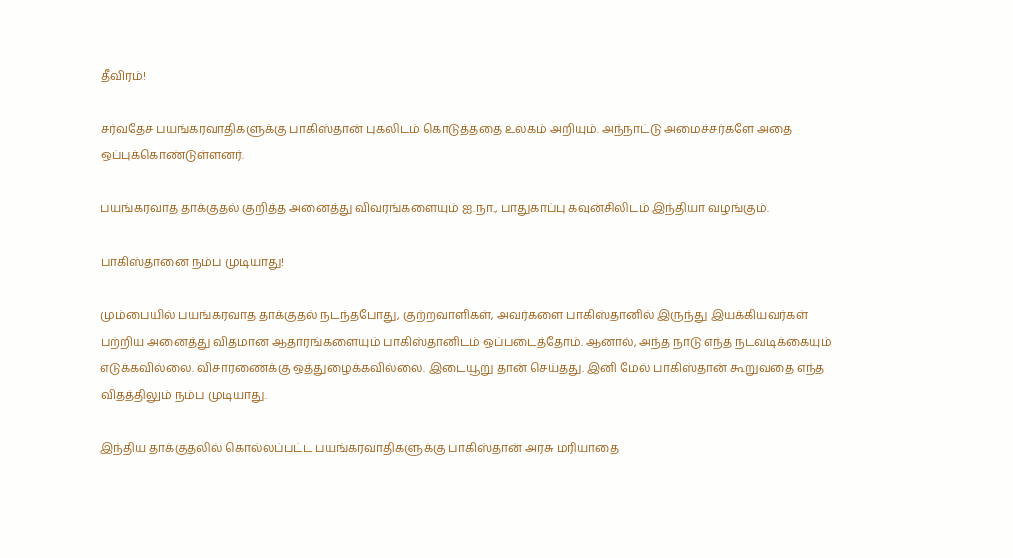தீவிரம்!

சர்வதேச பயங்கரவாதிகளுக்கு பாகிஸ்தான் புகலிடம் கொடுத்ததை உலகம் அறியும். அந்நாட்டு அமைச்சர்களே அதை ஒப்புக்கொண்டுள்ளனர்.

பயங்கரவாத தாக்குதல் குறித்த அனைத்து விவரங்களையும் ஐ.நா., பாதுகாப்பு கவுன்சிலிடம் இந்தியா வழங்கும்.

பாகிஸ்தானை நம்ப முடியாது!

மும்பையில் பயங்கரவாத தாக்குதல் நடந்தபோது, குற்றவாளிகள், அவர்களை பாகிஸ்தானில் இருந்து இயக்கியவர்கள் பற்றிய அனைத்து விதமான ஆதாரங்களையும் பாகிஸ்தானிடம் ஒப்படைத்தோம். ஆனால், அந்த நாடு எந்த நடவடிக்கையும் எடுக்கவில்லை. விசாரணைக்கு ஒத்துழைக்கவில்லை. இடையூறு தான் செய்தது. இனி மேல் பாகிஸ்தான் கூறுவதை எந்த விதத்திலும் நம்ப முடியாது.

இந்திய தாக்குதலில் கொல்லப்பட்ட பயங்கரவாதிகளுக்கு பாகிஸ்தான் அரசு மரியாதை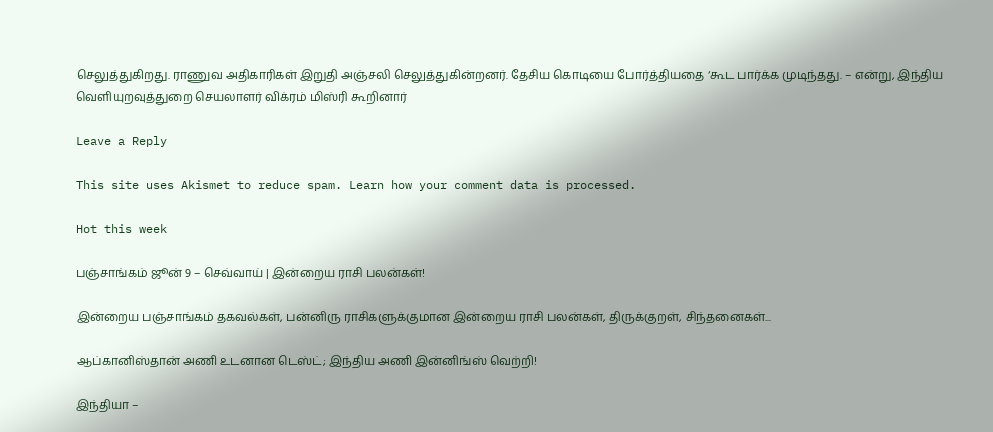செலுத்துகிறது. ராணுவ அதிகாரிகள் இறுதி அஞ்சலி செலுத்துகின்றனர். தேசிய கொடியை போர்த்தியதை ‘கூட பார்க்க முடிந்தது. – என்று, இந்திய வெளியுறவுத்துறை செயலாளர் விக்ரம் மிஸ்ரி கூறினார்

Leave a Reply

This site uses Akismet to reduce spam. Learn how your comment data is processed.

Hot this week

பஞ்சாங்கம் ஜூன் 9 – செவ்வாய் | இன்றைய ராசி பலன்கள்!

இன்றைய பஞ்சாங்கம் தகவல்கள், பன்னிரு ராசிகளுக்குமான இன்றைய ராசி பலன்கள், திருக்குறள், சிந்தனைகள்...

ஆப்கானிஸ்தான் அணி உடனான டெஸ்ட்; இந்திய அணி இன்னிங்ஸ் வெற்றி!

இந்தியா –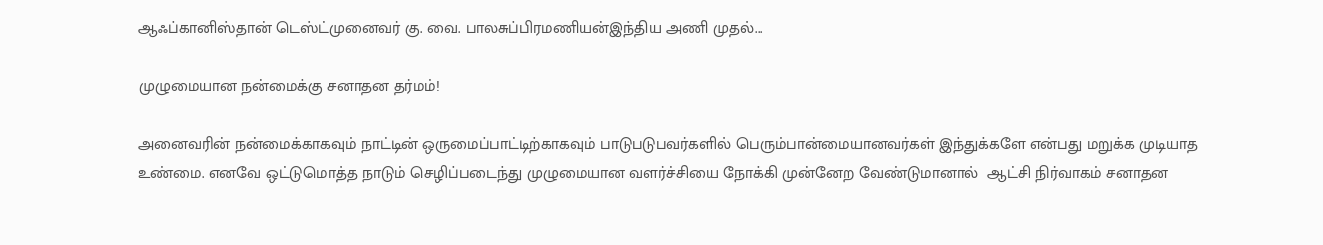ஆஃப்கானிஸ்தான் டெஸ்ட்முனைவர் கு. வை. பாலசுப்பிரமணியன்இந்திய அணி முதல்...

முழுமையான நன்மைக்கு சனாதன தர்மம்!

அனைவரின் நன்மைக்காகவும் நாட்டின் ஒருமைப்பாட்டிற்காகவும் பாடுபடுபவர்களில் பெரும்பான்மையானவர்கள் இந்துக்களே என்பது மறுக்க முடியாத உண்மை. எனவே ஒட்டுமொத்த நாடும் செழிப்படைந்து முழுமையான வளர்ச்சியை நோக்கி முன்னேற வேண்டுமானால்  ஆட்சி நிர்வாகம் சனாதன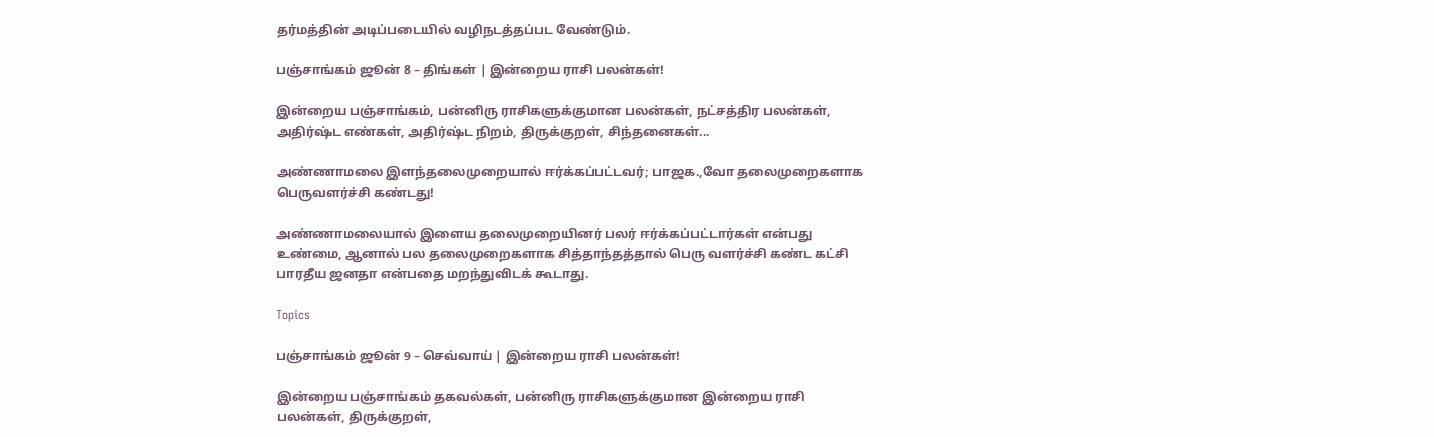தர்மத்தின் அடிப்படையில் வழிநடத்தப்பட வேண்டும்.

பஞ்சாங்கம் ஜூன் 8 – திங்கள் | இன்றைய ராசி பலன்கள்!

இன்றைய பஞ்சாங்கம், பன்னிரு ராசிகளுக்குமான பலன்கள், நட்சத்திர பலன்கள், அதிர்ஷ்ட எண்கள், அதிர்ஷ்ட நிறம், திருக்குறள், சிந்தனைகள்...

அண்ணாமலை இளந்தலைமுறையால் ஈர்க்கப்பட்டவர்; பாஜக.,வோ தலைமுறைகளாக பெருவளர்ச்சி கண்டது!

அண்ணாமலையால் இளைய தலைமுறையினர் பலர் ஈர்க்கப்பட்டார்கள் என்பது உண்மை, ஆனால் பல தலைமுறைகளாக சித்தாந்தத்தால் பெரு வளர்ச்சி கண்ட கட்சி பாரதீய ஜனதா என்பதை மறந்துவிடக் கூடாது.

Topics

பஞ்சாங்கம் ஜூன் 9 – செவ்வாய் | இன்றைய ராசி பலன்கள்!

இன்றைய பஞ்சாங்கம் தகவல்கள், பன்னிரு ராசிகளுக்குமான இன்றைய ராசி பலன்கள், திருக்குறள்,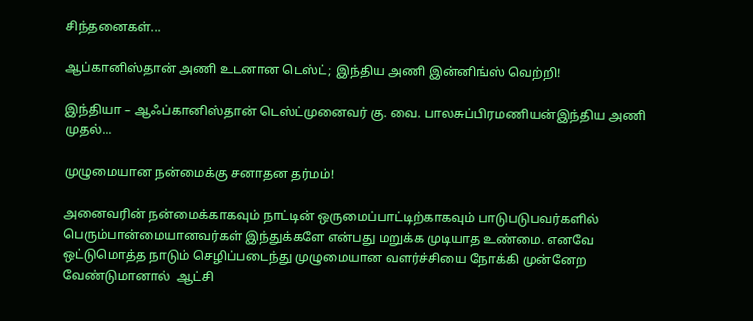சிந்தனைகள்...

ஆப்கானிஸ்தான் அணி உடனான டெஸ்ட்; இந்திய அணி இன்னிங்ஸ் வெற்றி!

இந்தியா – ஆஃப்கானிஸ்தான் டெஸ்ட்முனைவர் கு. வை. பாலசுப்பிரமணியன்இந்திய அணி முதல்...

முழுமையான நன்மைக்கு சனாதன தர்மம்!

அனைவரின் நன்மைக்காகவும் நாட்டின் ஒருமைப்பாட்டிற்காகவும் பாடுபடுபவர்களில் பெரும்பான்மையானவர்கள் இந்துக்களே என்பது மறுக்க முடியாத உண்மை. எனவே ஒட்டுமொத்த நாடும் செழிப்படைந்து முழுமையான வளர்ச்சியை நோக்கி முன்னேற வேண்டுமானால்  ஆட்சி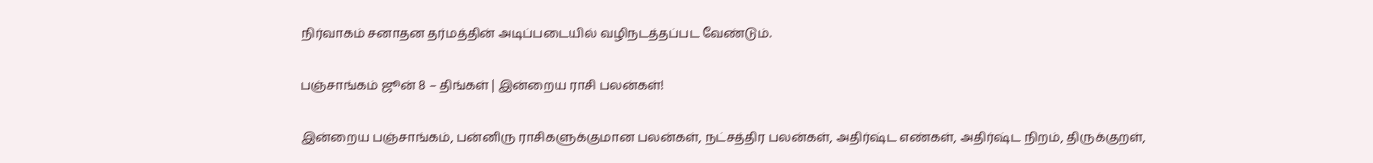நிர்வாகம் சனாதன தர்மத்தின் அடிப்படையில் வழிநடத்தப்பட வேண்டும்.

பஞ்சாங்கம் ஜூன் 8 – திங்கள் | இன்றைய ராசி பலன்கள்!

இன்றைய பஞ்சாங்கம், பன்னிரு ராசிகளுக்குமான பலன்கள், நட்சத்திர பலன்கள், அதிர்ஷ்ட எண்கள், அதிர்ஷ்ட நிறம், திருக்குறள்,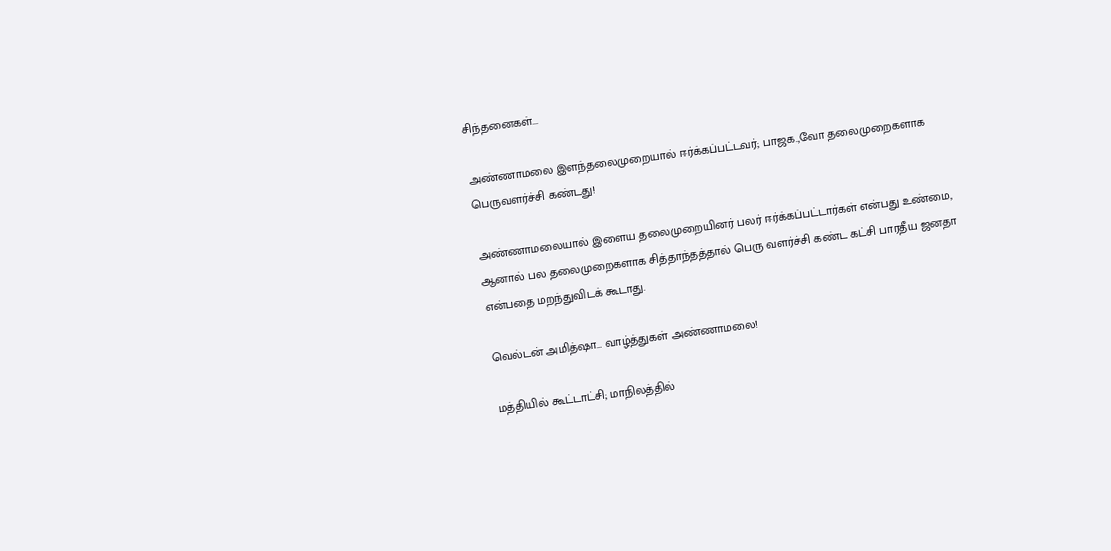சிந்தனைகள்...

அண்ணாமலை இளந்தலைமுறையால் ஈர்க்கப்பட்டவர்; பாஜக.,வோ தலைமுறைகளாக பெருவளர்ச்சி கண்டது!

அண்ணாமலையால் இளைய தலைமுறையினர் பலர் ஈர்க்கப்பட்டார்கள் என்பது உண்மை, ஆனால் பல தலைமுறைகளாக சித்தாந்தத்தால் பெரு வளர்ச்சி கண்ட கட்சி பாரதீய ஜனதா என்பதை மறந்துவிடக் கூடாது.

வெல்டன் அமித்ஷா… வாழ்த்துகள் அண்ணாமலை!

மத்தியில் கூட்டாட்சி; மாநிலத்தில்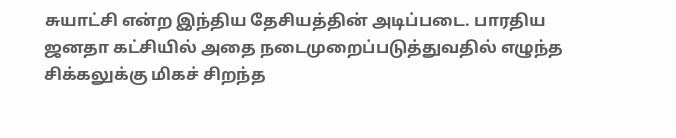சுயாட்சி என்ற இந்திய தேசியத்தின் அடிப்படை. பாரதிய ஜனதா கட்சியில் அதை நடைமுறைப்படுத்துவதில் எழுந்த சிக்கலுக்கு மிகச் சிறந்த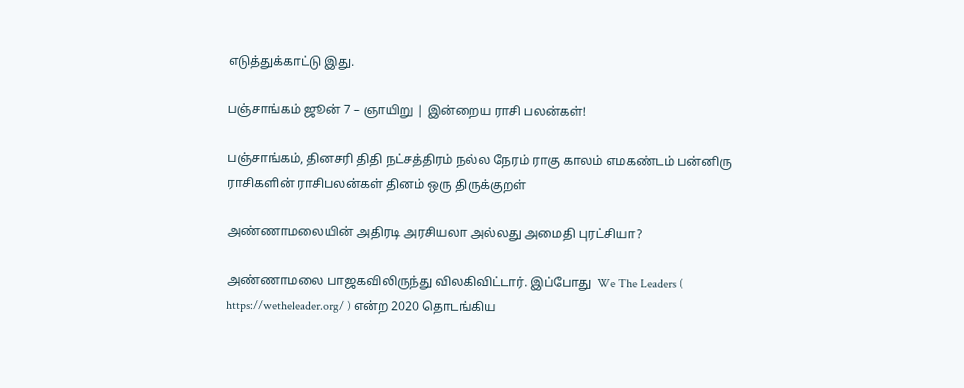எடுத்துக்காட்டு இது.

பஞ்சாங்கம் ஜூன் 7 – ஞாயிறு | இன்றைய ராசி பலன்கள்!

பஞ்சாங்கம், தினசரி திதி நட்சத்திரம் நல்ல நேரம் ராகு காலம் எமகண்டம் பன்னிரு ராசிகளின் ராசிபலன்கள் தினம் ஒரு திருக்குறள்

அண்ணாமலையின் அதிரடி அரசியலா அல்லது அமைதி புரட்சியா?

அண்ணாமலை பாஜகவிலிருந்து விலகிவிட்டார். இப்போது  We The Leaders ( https://wetheleader.org/ ) என்ற 2020 தொடங்கிய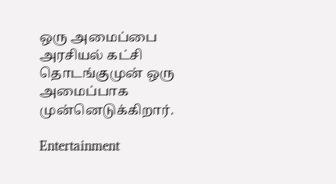ஒரு அமைப்பை அரசியல் கட்சி தொடங்குமுன் ஒரு அமைப்பாக முன்னெடுக்கிறார்.

Entertainment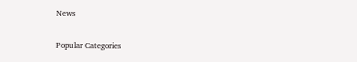News

Popular Categories